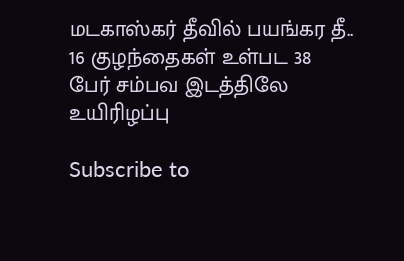மடகாஸ்கர் தீவில் பயங்கர தீ.. 16 குழந்தைகள் உள்பட 38 பேர் சம்பவ இடத்திலே உயிரிழப்பு

Subscribe to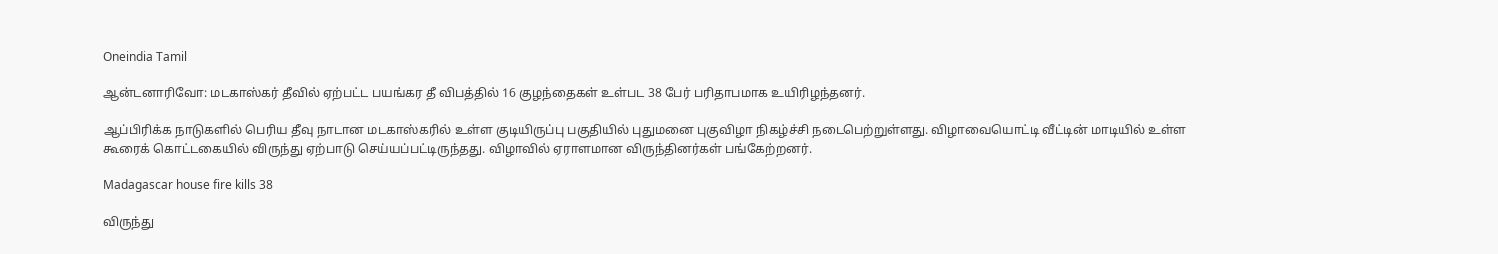Oneindia Tamil

ஆன்டனாரிவோ: மடகாஸ்கர் தீவில் ஏற்பட்ட பயங்கர தீ விபத்தில் 16 குழந்தைகள் உள்பட 38 பேர் பரிதாபமாக உயிரிழந்தனர்.

ஆப்பிரிக்க நாடுகளில் பெரிய தீவு நாடான மடகாஸ்கரில் உள்ள குடியிருப்பு பகுதியில் புதுமனை புகுவிழா நிகழ்ச்சி நடைபெற்றுள்ளது. விழாவையொட்டி வீட்டின் மாடியில் உள்ள கூரைக் கொட்டகையில் விருந்து ஏற்பாடு செய்யப்பட்டிருந்தது. விழாவில் ஏராளமான விருந்தினர்கள் பங்கேற்றனர்.

Madagascar house fire kills 38

விருந்து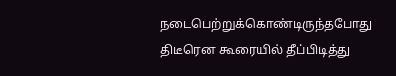நடைபெற்றுக்கொண்டிருந்தபோது திடீரென கூரையில் தீப்பிடித்து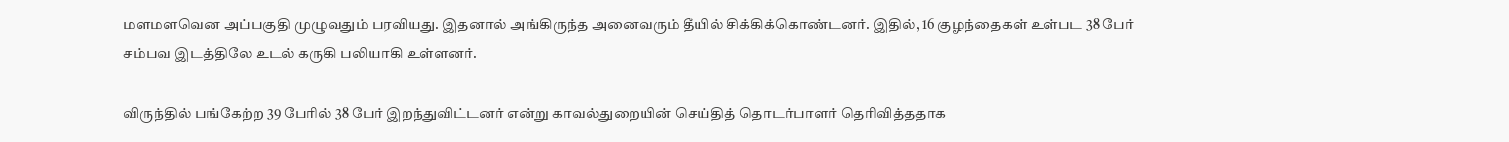மளமளவென அப்பகுதி முழுவதும் பரவியது. இதனால் அங்கிருந்த அனைவரும் தீயில் சிக்கிக்கொண்டனர். இதில், 16 குழந்தைகள் உள்பட 38 பேர் சம்பவ இடத்திலே உடல் கருகி பலியாகி உள்ளனர்.

விருந்தில் பங்கேற்ற 39 பேரில் 38 பேர் இறந்துவிட்டனர் என்று காவல்துறையின் செய்தித் தொடர்பாளர் தெரிவித்ததாக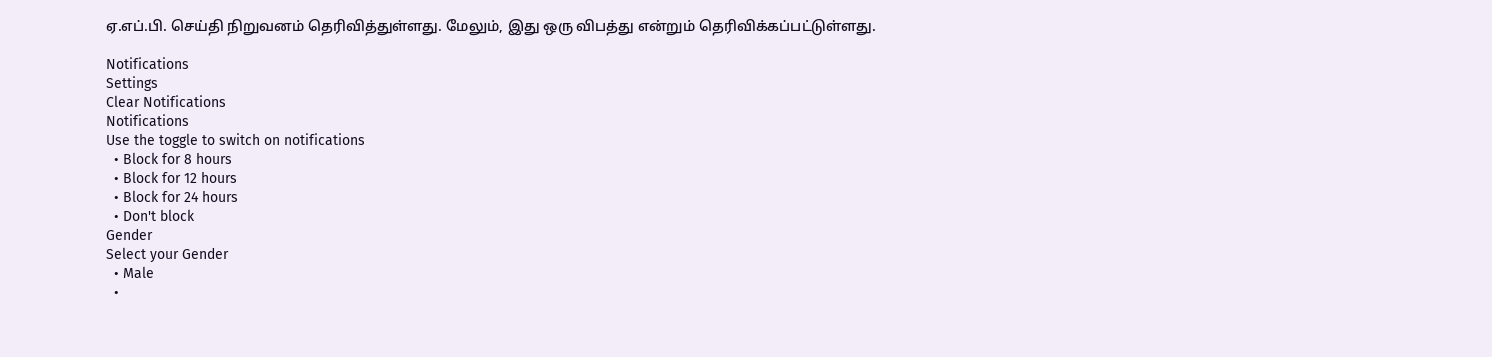ஏ.எப்.பி. செய்தி நிறுவனம் தெரிவித்துள்ளது. மேலும், இது ஒரு விபத்து என்றும் தெரிவிக்கப்பட்டுள்ளது.

Notifications
Settings
Clear Notifications
Notifications
Use the toggle to switch on notifications
  • Block for 8 hours
  • Block for 12 hours
  • Block for 24 hours
  • Don't block
Gender
Select your Gender
  • Male
  •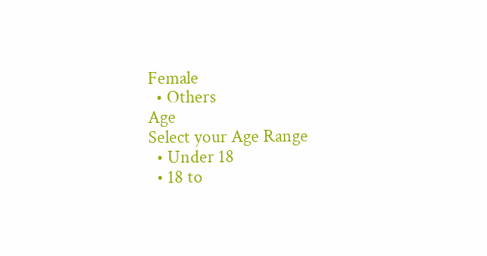Female
  • Others
Age
Select your Age Range
  • Under 18
  • 18 to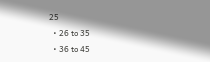25
  • 26 to 35
  • 36 to 45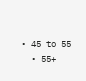• 45 to 55
  • 55+